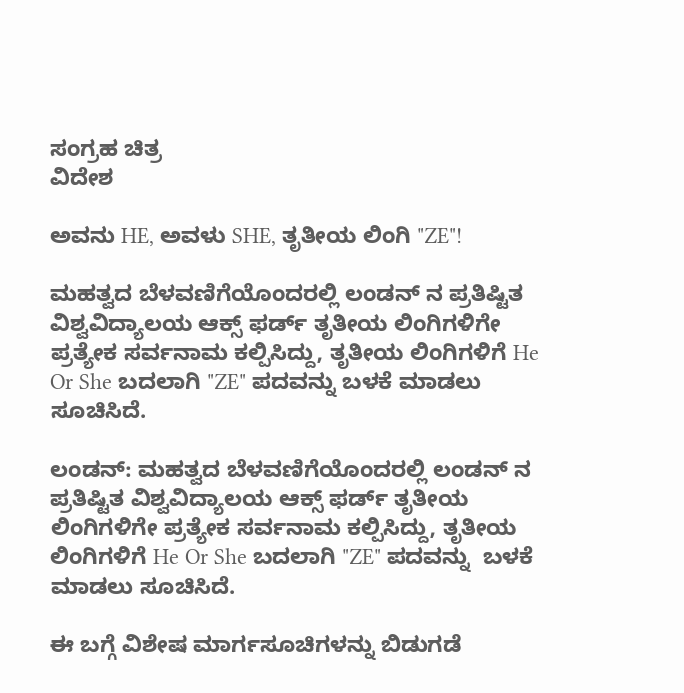ಸಂಗ್ರಹ ಚಿತ್ರ
ವಿದೇಶ

ಅವನು HE, ಅವಳು SHE, ತೃತೀಯ ಲಿಂಗಿ "ZE"!

ಮಹತ್ವದ ಬೆಳವಣಿಗೆಯೊಂದರಲ್ಲಿ ಲಂಡನ್ ನ ಪ್ರತಿಷ್ಟಿತ ವಿಶ್ವವಿದ್ಯಾಲಯ ಆಕ್ಸ್ ಫರ್ಡ್ ತೃತೀಯ ಲಿಂಗಿಗಳಿಗೇ ಪ್ರತ್ಯೇಕ ಸರ್ವನಾಮ ಕಲ್ಪಿಸಿದ್ದು, ತೃತೀಯ ಲಿಂಗಿಗಳಿಗೆ He Or She ಬದಲಾಗಿ "ZE" ಪದವನ್ನು ಬಳಕೆ ಮಾಡಲು ಸೂಚಿಸಿದೆ.

ಲಂಡನ್: ಮಹತ್ವದ ಬೆಳವಣಿಗೆಯೊಂದರಲ್ಲಿ ಲಂಡನ್ ನ ಪ್ರತಿಷ್ಟಿತ ವಿಶ್ವವಿದ್ಯಾಲಯ ಆಕ್ಸ್ ಫರ್ಡ್ ತೃತೀಯ ಲಿಂಗಿಗಳಿಗೇ ಪ್ರತ್ಯೇಕ ಸರ್ವನಾಮ ಕಲ್ಪಿಸಿದ್ದು, ತೃತೀಯ ಲಿಂಗಿಗಳಿಗೆ He Or She ಬದಲಾಗಿ "ZE" ಪದವನ್ನು  ಬಳಕೆ ಮಾಡಲು ಸೂಚಿಸಿದೆ.

ಈ ಬಗ್ಗೆ ವಿಶೇಷ ಮಾರ್ಗಸೂಚಿಗಳನ್ನು ಬಿಡುಗಡೆ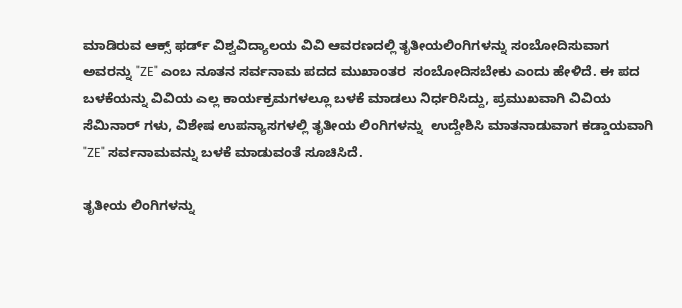ಮಾಡಿರುವ ಆಕ್ಸ್ ಫರ್ಡ್ ವಿಶ್ವವಿದ್ಯಾಲಯ ವಿವಿ ಆವರಣದಲ್ಲಿ ತೃತೀಯಲಿಂಗಿಗಳನ್ನು ಸಂಬೋದಿಸುವಾಗ ಅವರನ್ನು "ZE" ಎಂಬ ನೂತನ ಸರ್ವನಾಮ ಪದದ ಮುಖಾಂತರ  ಸಂಬೋದಿಸಬೇಕು ಎಂದು ಹೇಳಿದೆ. ಈ ಪದ ಬಳಕೆಯನ್ನು ವಿವಿಯ ಎಲ್ಲ ಕಾರ್ಯಕ್ರಮಗಳಲ್ಲೂ ಬಳಕೆ ಮಾಡಲು ನಿರ್ಧರಿಸಿದ್ದು, ಪ್ರಮುಖವಾಗಿ ವಿವಿಯ ಸೆಮಿನಾರ್ ಗಳು, ವಿಶೇಷ ಉಪನ್ಯಾಸಗಳಲ್ಲಿ ತೃತೀಯ ಲಿಂಗಿಗಳನ್ನು  ಉದ್ದೇಶಿಸಿ ಮಾತನಾಡುವಾಗ ಕಡ್ಡಾಯವಾಗಿ "ZE" ಸರ್ವನಾಮವನ್ನು ಬಳಕೆ ಮಾಡುವಂತೆ ಸೂಚಿಸಿದೆ.

ತೃತೀಯ ಲಿಂಗಿಗಳನ್ನು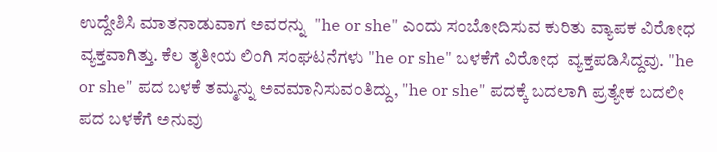ಉದ್ದೇಶಿಸಿ ಮಾತನಾಡುವಾಗ ಅವರನ್ನು  "he or she" ಎಂದು ಸಂಬೋದಿಸುವ ಕುರಿತು ವ್ಯಾಪಕ ವಿರೋಧ ವ್ಯಕ್ತವಾಗಿತ್ತು. ಕೆಲ ತೃತೀಯ ಲಿಂಗಿ ಸಂಘಟನೆಗಳು "he or she" ಬಳಕೆಗೆ ವಿರೋಧ  ವ್ಯಕ್ತಪಡಿಸಿದ್ದವು. "he or she" ಪದ ಬಳಕೆ ತಮ್ಮನ್ನು ಅವಮಾನಿಸುವಂತಿದ್ದು, "he or she" ಪದಕ್ಕೆ ಬದಲಾಗಿ ಪ್ರತ್ಯೇಕ ಬದಲೀ ಪದ ಬಳಕೆಗೆ ಅನುವು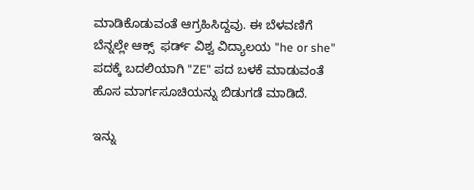ಮಾಡಿಕೊಡುವಂತೆ ಆಗ್ರಹಿಸಿದ್ದವು. ಈ ಬೆಳವಣಿಗೆ ಬೆನ್ನಲ್ಲೇ ಆಕ್ಸ್  ಫರ್ಡ್ ವಿಶ್ವ ವಿದ್ಯಾಲಯ "he or she" ಪದಕ್ಕೆ ಬದಲಿಯಾಗಿ "ZE" ಪದ ಬಳಕೆ ಮಾಡುವಂತೆ ಹೊಸ ಮಾರ್ಗಸೂಚಿಯನ್ನು ಬಿಡುಗಡೆ ಮಾಡಿದೆ.

ಇನ್ನು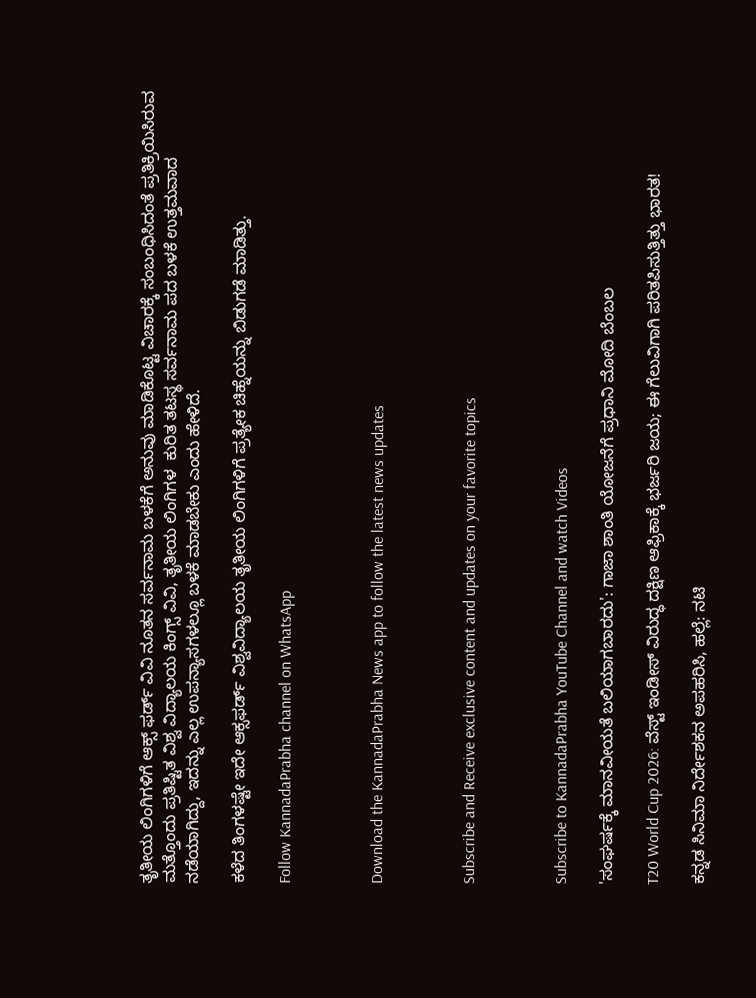ತೃತೀಯ ಲಿಂಗಿಗಳಿಗೆ ಆಕ್ಸ್ ಫರ್ಡ್ ವಿವಿ ನೂತನ ಸರ್ವನಾಮ ಬಳಕೆಗೆ ಅನುವು ಮಾಡಿಕೊಟ್ಟ ವಿಚಾರಕ್ಕೆ ಸಂಬಂಧಿಸಿದಂತೆ ಪ್ರತಿಕ್ರಿಯಿಸಿರುವ ಮತ್ತೊಂದು ಪ್ರತಿಷ್ಟಿತ ವಿಶ್ವ ವಿದ್ಯಾಲಯ ಕಿಂಗ್ಸ್ ವಿವಿ, ತೃತೀಯ ಲಿಂಗಿಗಳ  ಕುರಿತ ತಟಸ್ಥ ಸರ್ವನಾಮ ಪದ ಬಳಕೆ ಉತ್ತಮವಾದ ನಡೆಯಾಗಿದ್ದು, ಇದನ್ನು ಎಲ್ಲ ಉಪನ್ಯಾಸಗಳಲ್ಲೂ ಬಳಕೆ ಮಾಡಬೇಕು ಎಂದು ಹೇಳಿದೆ.

ಕಳೆದ ತಿಂಗಳಷ್ಟೇ ಇದೇ ಆಕ್ಸಫರ್ಡ್ ವಿಶ್ವವಿದ್ಯಾಲಯ ತೃತೀಯ ಲಿಂಗಿಗಳಿಗೆ ಪ್ರತ್ಯೇಕ ಚಿಹ್ನೆಯನ್ನು ಬಿಡುಗಡೆ ಮಾಡಿತ್ತು.

Follow KannadaPrabha channel on WhatsApp



Download the KannadaPrabha News app to follow the latest news updates



Subscribe and Receive exclusive content and updates on your favorite topics



Subscribe to KannadaPrabha YouTube Channel and watch Videos

'ಸಂಘರ್ಷಕ್ಕೆ ಮಾನವೀಯತೆ ಬಲಿಯಾಗಬಾರದು': ಗಾಜಾ ಶಾಂತಿ ಯೋಜನೆಗೆ ಪ್ರಧಾನಿ ಮೋದಿ ಬೆಂಬಲ

T20 World Cup 2026: ವೆಸ್ಟ್ ಇಂಡೀಸ್ ವಿರುದ್ಧ ದಕ್ಷಿಣ ಆಫ್ರಿಕಾಕ್ಕೆ ಭರ್ಜರಿ ಜಯ; ಈ ಗೆಲುವಿಗಾಗಿ ಪರಿತಪಿಸುತ್ತಿತ್ತು ಭಾರತ!

ಕನ್ನಡ ಸಿನಿಮಾ ನಿರ್ದೇಶಕನ ಅಪಹರಿಸಿ, ಹಲ್ಲೆ: ನಟಿ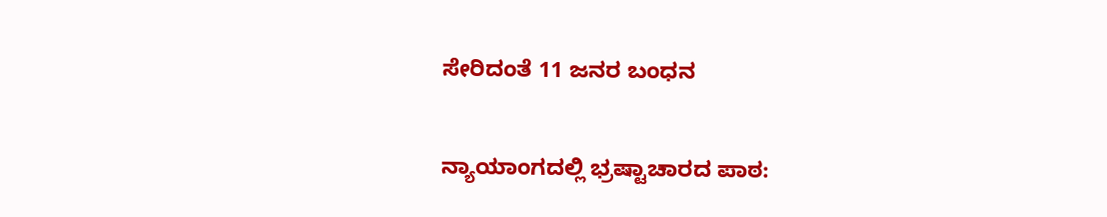ಸೇರಿದಂತೆ 11 ಜನರ ಬಂಧನ

ನ್ಯಾಯಾಂಗದಲ್ಲಿ ಭ್ರಷ್ಟಾಚಾರದ ಪಾಠ: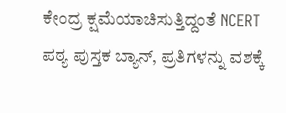ಕೇಂದ್ರ ಕ್ಷಮೆಯಾಚಿಸುತ್ತಿದ್ದಂತೆ NCERT ಪಠ್ಯ ಪುಸ್ತಕ ಬ್ಯಾನ್, ಪ್ರತಿಗಳನ್ನು ವಶಕ್ಕೆ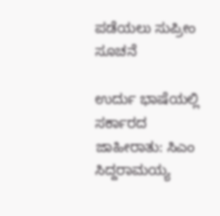ಪಡೆಯಲು ಸುಪ್ರೀಂ ಸೂಚನೆ

ಉರ್ದು ಭಾಷೆಯಲ್ಲಿ ಸರ್ಕಾರದ ಜಾಹೀರಾತು: ಸಿಎಂ ಸಿದ್ದರಾಮಯ್ಯ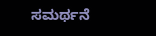ಸಮರ್ಥನೆ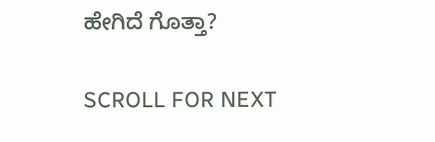ಹೇಗಿದೆ ಗೊತ್ತಾ?

SCROLL FOR NEXT